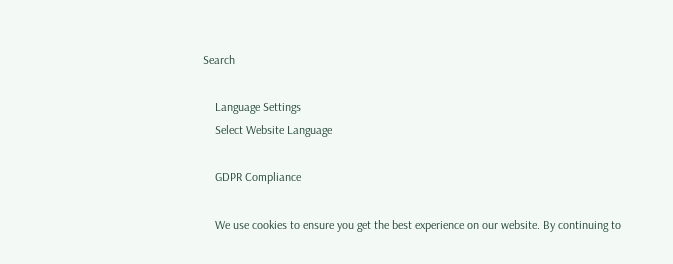Search

    Language Settings
    Select Website Language

    GDPR Compliance

    We use cookies to ensure you get the best experience on our website. By continuing to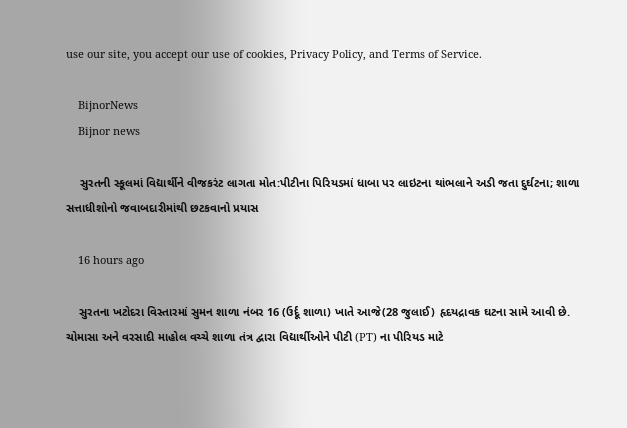use our site, you accept our use of cookies, Privacy Policy, and Terms of Service.

    BijnorNews
    Bijnor news

    સુરતની સ્કૂલમાં વિદ્યાર્થીને વીજકરંટ લાગતા મોત:પીટીના પિરિયડમાં ધાબા પર લાઇટના થાંભલાને અડી જતા દુર્ઘટના; શાળા સત્તાધીશોનો જવાબદારીમાંથી છટકવાનો પ્રયાસ

    16 hours ago

    સુરતના ખટોદરા વિસ્તારમાં સુમન શાળા નંબર 16 (ઉર્દૂ શાળા) ખાતે આજે(28 જુલાઈ) હૃદયદ્રાવક ઘટના સામે આવી છે. ચોમાસા અને વરસાદી માહોલ વચ્ચે શાળા તંત્ર દ્વારા વિદ્યાર્થીઓને પીટી (PT) ના પીરિયડ માટે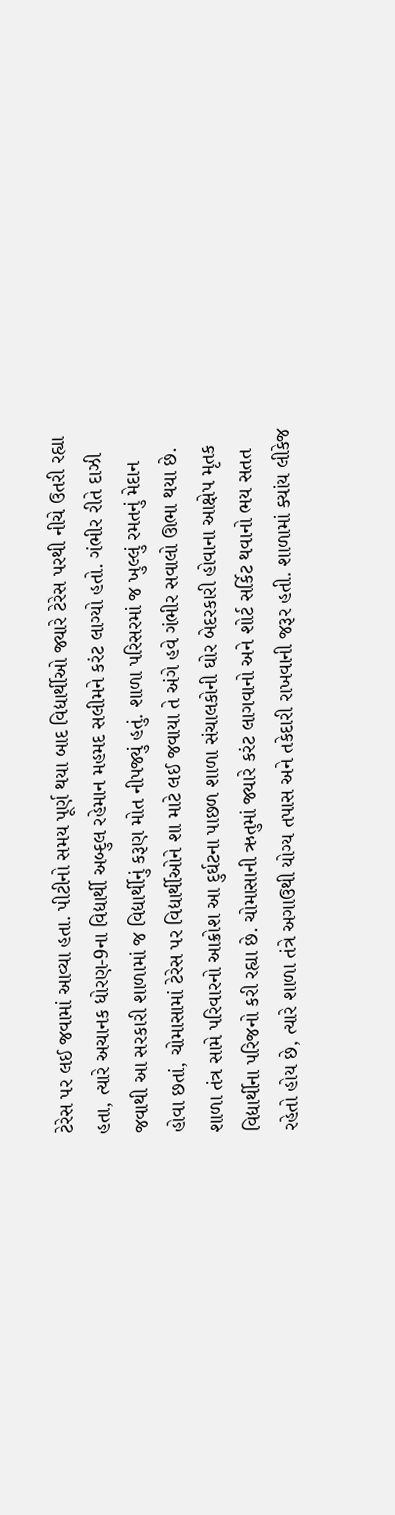ટેરેસ પર લઈ જવામાં આવ્યા હતા. પીટીનો સમય પૂર્ણ થયા બાદ વિદ્યાર્થીઓ જ્યારે ટેરેસ પરથી નીચે ઉતરી રહ્યા હતા, ત્યારે અચાનક ધોરણ-9ના વિદ્યાર્થી અબ્દુલ રહેમાન મહમદ સલીમને કરંટ લાગ્યો હતો. ગંભીર રીતે દાઝી જવાથી આ સરકારી શાળામાં જ વિદ્યાર્થીનું કરૂણ મોત નીપજ્યું હતું. શાળા પરિસરમાં જ ખુલ્લું રમતનું મેદાન હોવા છતાં, ચોમાસામાં ટેરેસ પર વિદ્યાર્થીઓને શા માટે લઈ જવાયા તે અંગે હવે ગંભીર સવાલો ઊભા થયા છે. શાળા તંત્ર સામે પરિવારનો આક્રોશ આ દુર્ઘટના પાછળ શાળા સંચાલકોની ઘોર બેદરકારી હોવાના આક્ષેપ મૃતક વિદ્યાર્થીના પરિજનો કરી રહ્યા છે. ચોમાસાની ઋતુમાં જ્યારે કરંટ લાગવાનો અને શોર્ટ સર્કિટ થવાનો ભય સતત રહેતો હોય છે, ત્યારે શાળા તંત્રે અગાઉથી યોગ્ય તપાસ અને તકેદારી રાખવાની જરૂર હતી. શાળામાં ક્યાંય લીકેજ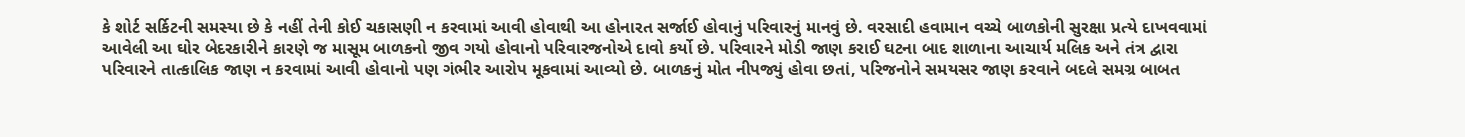કે શોર્ટ સર્કિટની સમસ્યા છે કે નહીં તેની કોઈ ચકાસણી ન કરવામાં આવી હોવાથી આ હોનારત સર્જાઈ હોવાનું પરિવારનું માનવું છે. વરસાદી હવામાન વચ્ચે બાળકોની સુરક્ષા પ્રત્યે દાખવવામાં આવેલી આ ઘોર બેદરકારીને કારણે જ માસૂમ બાળકનો જીવ ગયો હોવાનો પરિવારજનોએ દાવો કર્યો છે. પરિવારને મોડી જાણ કરાઈ ઘટના બાદ શાળાના આચાર્ય મલિક અને તંત્ર દ્વારા પરિવારને તાત્કાલિક જાણ ન કરવામાં આવી હોવાનો પણ ગંભીર આરોપ મૂકવામાં આવ્યો છે. બાળકનું મોત નીપજ્યું હોવા છતાં, પરિજનોને સમયસર જાણ કરવાને બદલે સમગ્ર બાબત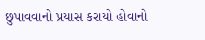છુપાવવાનો પ્રયાસ કરાયો હોવાનો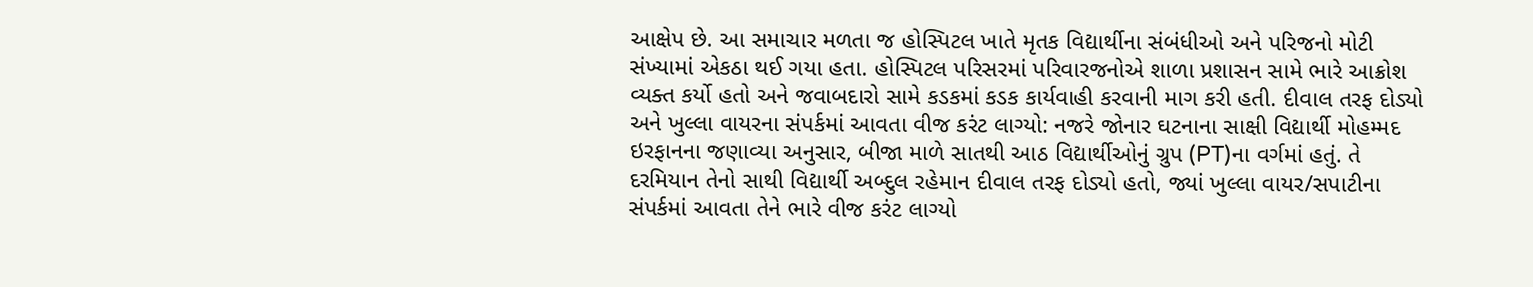આક્ષેપ છે. આ સમાચાર મળતા જ હોસ્પિટલ ખાતે મૃતક વિદ્યાર્થીના સંબંધીઓ અને પરિજનો મોટી સંખ્યામાં એકઠા થઈ ગયા હતા. હોસ્પિટલ પરિસરમાં પરિવારજનોએ શાળા પ્રશાસન સામે ભારે આક્રોશ વ્યક્ત કર્યો હતો અને જવાબદારો સામે કડકમાં કડક કાર્યવાહી કરવાની માગ કરી હતી. દીવાલ તરફ દોડ્યો અને ખુલ્લા વાયરના સંપર્કમાં આવતા વીજ કરંટ લાગ્યો: નજરે જોનાર ઘટનાના સાક્ષી વિદ્યાર્થી મોહમ્મદ ઇરફાનના જણાવ્યા અનુસાર, બીજા માળે સાતથી આઠ વિદ્યાર્થીઓનું ગ્રુપ (PT)ના વર્ગમાં હતું. તે દરમિયાન તેનો સાથી વિદ્યાર્થી અબ્દુલ રહેમાન દીવાલ તરફ દોડ્યો હતો, જ્યાં ખુલ્લા વાયર/સપાટીના સંપર્કમાં આવતા તેને ભારે વીજ કરંટ લાગ્યો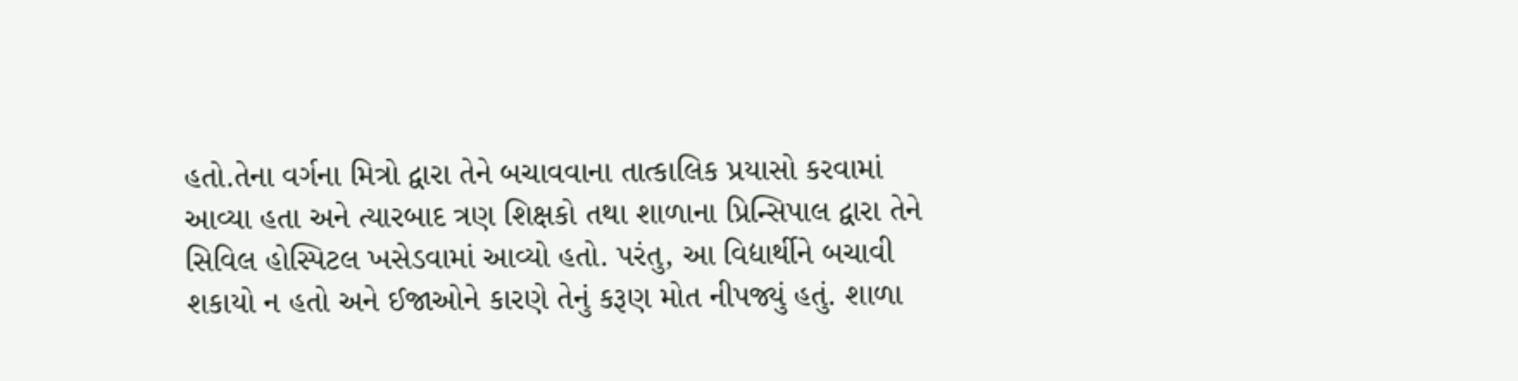હતો.તેના વર્ગના મિત્રો દ્વારા તેને બચાવવાના તાત્કાલિક પ્રયાસો કરવામાં આવ્યા હતા અને ત્યારબાદ ત્રણ શિક્ષકો તથા શાળાના પ્રિન્સિપાલ દ્વારા તેને સિવિલ હોસ્પિટલ ખસેડવામાં આવ્યો હતો. પરંતુ, આ વિદ્યાર્થીને બચાવી શકાયો ન હતો અને ઈજાઓને કારણે તેનું કરૂણ મોત નીપજ્યું હતું. શાળા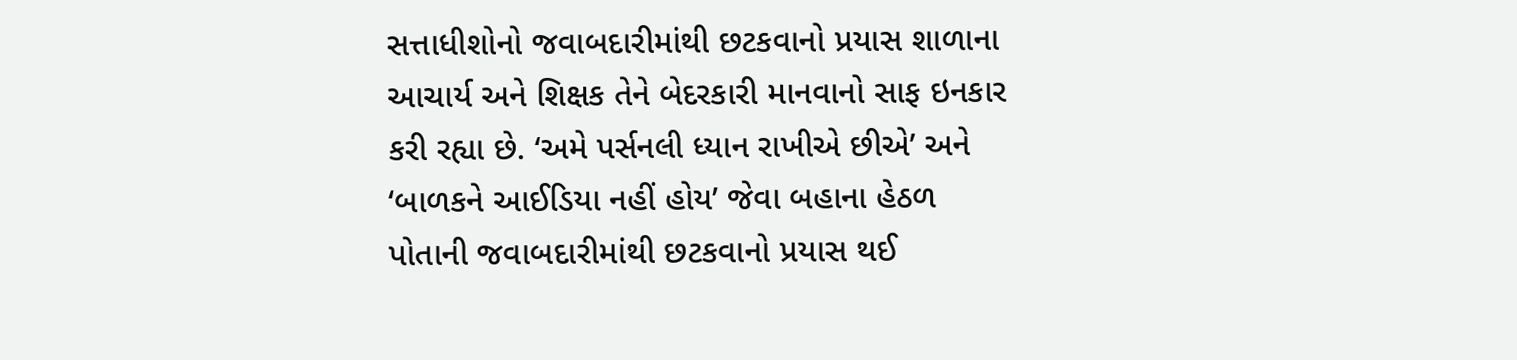સત્તાધીશોનો જવાબદારીમાંથી છટકવાનો પ્રયાસ શાળાના આચાર્ય અને શિક્ષક તેને બેદરકારી માનવાનો સાફ ઇનકાર કરી રહ્યા છે. ‘અમે પર્સનલી ધ્યાન રાખીએ છીએ’ અને ‘બાળકને આઈડિયા નહીં હોય’ જેવા બહાના હેઠળ પોતાની જવાબદારીમાંથી છટકવાનો પ્રયાસ થઈ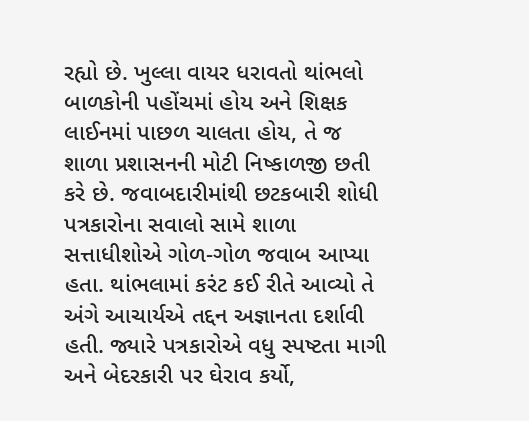રહ્યો છે. ખુલ્લા વાયર ધરાવતો થાંભલો બાળકોની પહોંચમાં હોય અને શિક્ષક લાઈનમાં પાછળ ચાલતા હોય, તે જ શાળા પ્રશાસનની મોટી નિષ્કાળજી છતી કરે છે. જવાબદારીમાંથી છટકબારી શોધી પત્રકારોના સવાલો સામે શાળા સત્તાધીશોએ ગોળ-ગોળ જવાબ આપ્યા હતા. થાંભલામાં કરંટ કઈ રીતે આવ્યો તે અંગે આચાર્યએ તદ્દન અજ્ઞાનતા દર્શાવી હતી. જ્યારે પત્રકારોએ વધુ સ્પષ્ટતા માગી અને બેદરકારી પર ઘેરાવ કર્યો,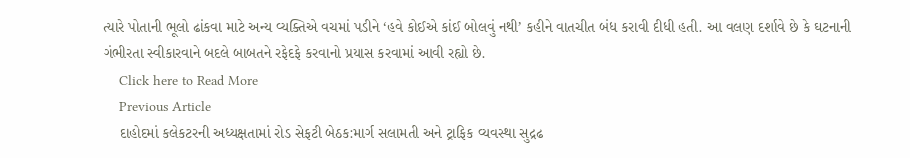ત્યારે પોતાની ભૂલો ઢાંકવા માટે અન્ય વ્યક્તિએ વચમાં પડીને ‘હવે કોઈએ કાંઈ બોલવું નથી’ કહીને વાતચીત બંધ કરાવી દીધી હતી. આ વલણ દર્શાવે છે કે ઘટનાની ગંભીરતા સ્વીકારવાને બદલે બાબતને રફેદફે કરવાનો પ્રયાસ કરવામાં આવી રહ્યો છે.
    Click here to Read More
    Previous Article
    દાહોદમાં કલેકટરની અધ્યક્ષતામાં રોડ સેફટી બેઠક:માર્ગ સલામતી અને ટ્રાફિક વ્યવસ્થા સુદ્રઢ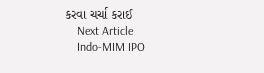કરવા ચર્ચા કરાઈ
    Next Article
    Indo-MIM IPO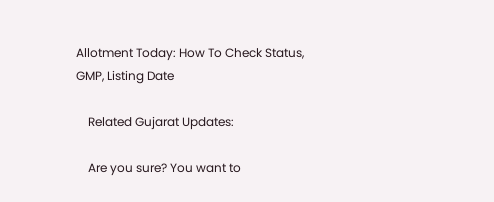Allotment Today: How To Check Status, GMP, Listing Date

    Related Gujarat Updates:

    Are you sure? You want to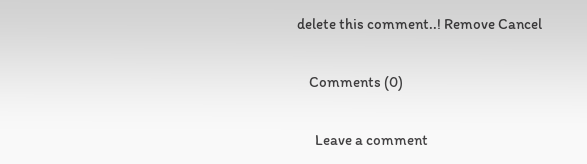delete this comment..! Remove Cancel

    Comments (0)

      Leave a comment